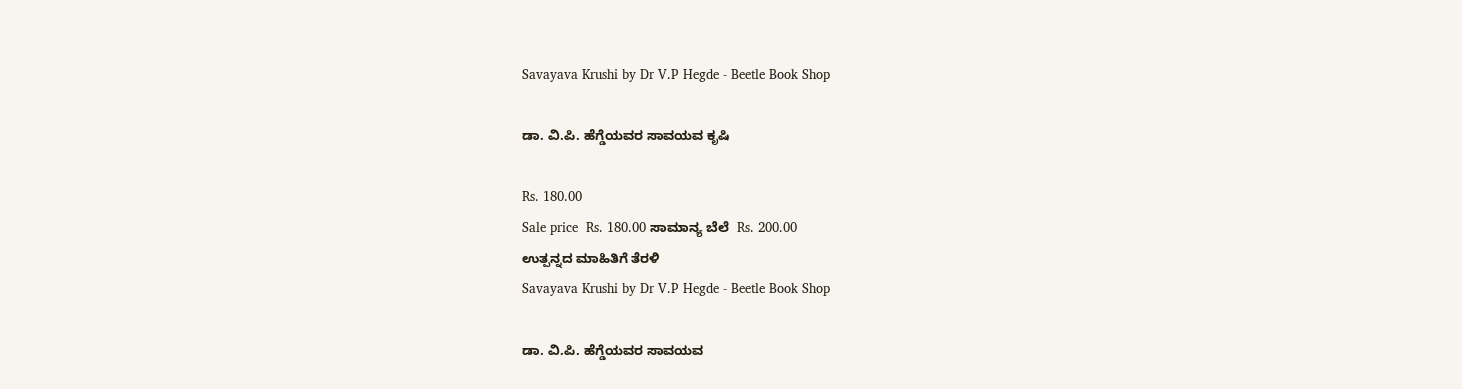Savayava Krushi by Dr V.P Hegde - Beetle Book Shop

ಡಾ. ವಿ.ಪಿ. ಹೆಗ್ಡೆಯವರ ಸಾವಯವ ಕೃಷಿ

Rs. 180.00
Sale price  Rs. 180.00 ಸಾಮಾನ್ಯ ಬೆಲೆ  Rs. 200.00
ಉತ್ಪನ್ನದ ಮಾಹಿತಿಗೆ ತೆರಳಿ
Savayava Krushi by Dr V.P Hegde - Beetle Book Shop

ಡಾ. ವಿ.ಪಿ. ಹೆಗ್ಡೆಯವರ ಸಾವಯವ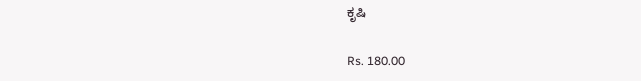ಕೃಷಿ

Rs. 180.00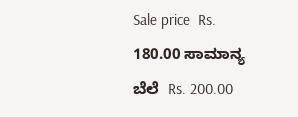Sale price  Rs. 180.00 ಸಾಮಾನ್ಯ ಬೆಲೆ  Rs. 200.00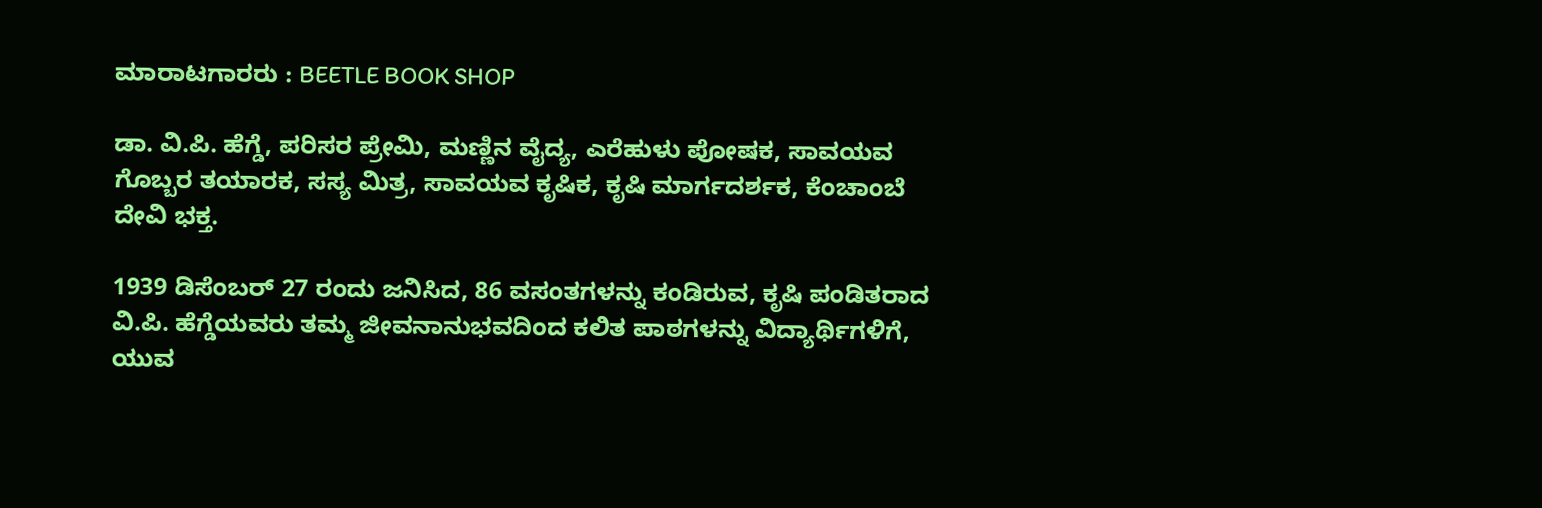ಮಾರಾಟಗಾರರು : BEETLE BOOK SHOP

ಡಾ. ವಿ.ಪಿ. ಹೆಗ್ಡೆ, ಪರಿಸರ ಪ್ರೇಮಿ, ಮಣ್ಣಿನ ವೈದ್ಯ, ಎರೆಹುಳು ಪೋಷಕ, ಸಾವಯವ ಗೊಬ್ಬರ ತಯಾರಕ, ಸಸ್ಯ ಮಿತ್ರ, ಸಾವಯವ ಕೃಷಿಕ, ಕೃಷಿ ಮಾರ್ಗದರ್ಶಕ, ಕೆಂಚಾಂಬೆ ದೇವಿ ಭಕ್ತ.

1939 ಡಿಸೆಂಬರ್ 27 ರಂದು ಜನಿಸಿದ, 86 ವಸಂತಗಳನ್ನು ಕಂಡಿರುವ, ಕೃಷಿ ಪಂಡಿತರಾದ ವಿ.ಪಿ. ಹೆಗ್ಡೆಯವರು ತಮ್ಮ ಜೀವನಾನುಭವದಿಂದ ಕಲಿತ ಪಾಠಗಳನ್ನು ವಿದ್ಯಾರ್ಥಿಗಳಿಗೆ, ಯುವ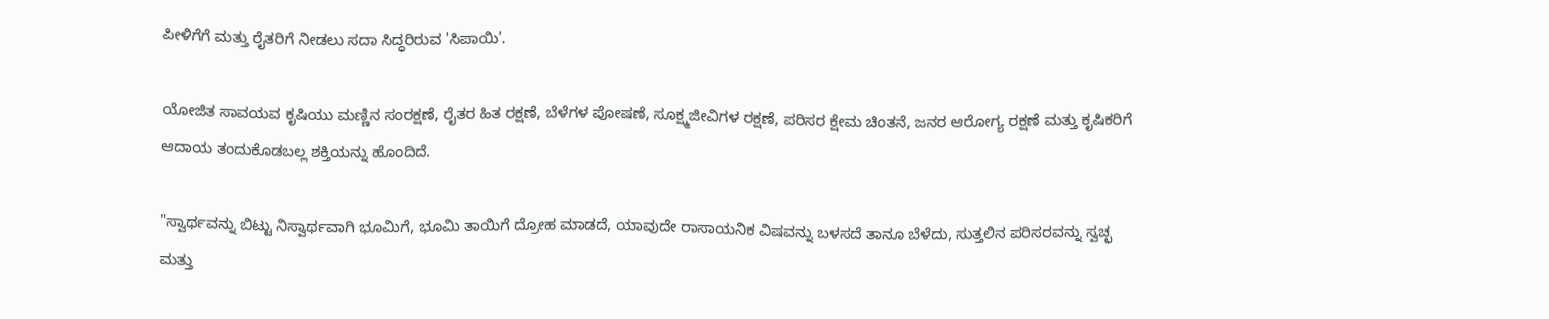ಪೀಳಿಗೆಗೆ ಮತ್ತು ರೈತರಿಗೆ ನೀಡಲು ಸದಾ ಸಿದ್ಧರಿರುವ 'ಸಿಪಾಯಿ'.

ಯೋಜಿತ ಸಾವಯವ ಕೃಷಿಯು ಮಣ್ಣಿನ ಸಂರಕ್ಷಣೆ, ರೈತರ ಹಿತ ರಕ್ಷಣೆ, ಬೆಳೆಗಳ ಪೋಷಣೆ, ಸೂಕ್ಷ್ಮಜೀವಿಗಳ ರಕ್ಷಣೆ, ಪರಿಸರ ಕ್ಷೇಮ ಚಿಂತನೆ, ಜನರ ಆರೋಗ್ಯ ರಕ್ಷಣೆ ಮತ್ತು ಕೃಷಿಕರಿಗೆ ಆದಾಯ ತಂದುಕೊಡಬಲ್ಲ ಶಕ್ತಿಯನ್ನು ಹೊಂದಿದೆ.

"ಸ್ವಾರ್ಥವನ್ನು ಬಿಟ್ಟು ನಿಸ್ವಾರ್ಥವಾಗಿ ಭೂಮಿಗೆ, ಭೂಮಿ ತಾಯಿಗೆ ದ್ರೋಹ ಮಾಡದೆ, ಯಾವುದೇ ರಾಸಾಯನಿಕ ವಿಷವನ್ನು ಬಳಸದೆ ತಾನೂ ಬೆಳೆದು, ಸುತ್ತಲಿನ ಪರಿಸರವನ್ನು ಸ್ವಚ್ಛ ಮತ್ತು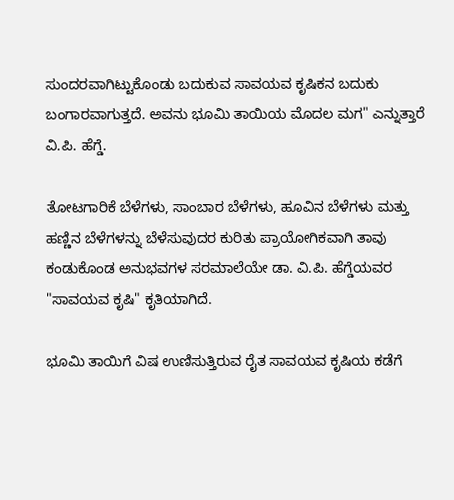ಸುಂದರವಾಗಿಟ್ಟುಕೊಂಡು ಬದುಕುವ ಸಾವಯವ ಕೃಷಿಕನ ಬದುಕು ಬಂಗಾರವಾಗುತ್ತದೆ. ಅವನು ಭೂಮಿ ತಾಯಿಯ ಮೊದಲ ಮಗ" ಎನ್ನುತ್ತಾರೆ ವಿ.ಪಿ. ಹೆಗ್ಡೆ.

ತೋಟಗಾರಿಕೆ ಬೆಳೆಗಳು, ಸಾಂಬಾರ ಬೆಳೆಗಳು, ಹೂವಿನ ಬೆಳೆಗಳು ಮತ್ತು ಹಣ್ಣಿನ ಬೆಳೆಗಳನ್ನು ಬೆಳೆಸುವುದರ ಕುರಿತು ಪ್ರಾಯೋಗಿಕವಾಗಿ ತಾವು ಕಂಡುಕೊಂಡ ಅನುಭವಗಳ ಸರಮಾಲೆಯೇ ಡಾ. ವಿ.ಪಿ. ಹೆಗ್ಡೆಯವರ "ಸಾವಯವ ಕೃಷಿ" ಕೃತಿಯಾಗಿದೆ.

ಭೂಮಿ ತಾಯಿಗೆ ವಿಷ ಉಣಿಸುತ್ತಿರುವ ರೈತ ಸಾವಯವ ಕೃಷಿಯ ಕಡೆಗೆ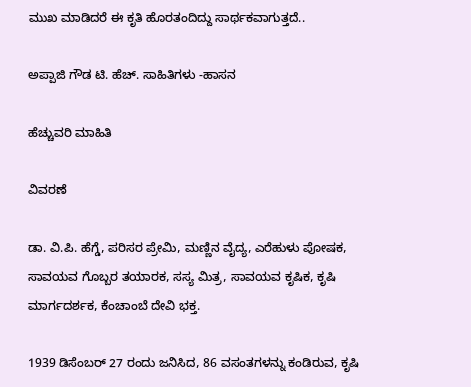ಮುಖ ಮಾಡಿದರೆ ಈ ಕೃತಿ ಹೊರತಂದಿದ್ದು ಸಾರ್ಥಕವಾಗುತ್ತದೆ..

ಅಪ್ಪಾಜಿ ಗೌಡ ಟಿ. ಹೆಚ್. ಸಾಹಿತಿಗಳು -ಹಾಸನ

ಹೆಚ್ಚುವರಿ ಮಾಹಿತಿ

ವಿವರಣೆ

ಡಾ. ವಿ.ಪಿ. ಹೆಗ್ಡೆ, ಪರಿಸರ ಪ್ರೇಮಿ, ಮಣ್ಣಿನ ವೈದ್ಯ, ಎರೆಹುಳು ಪೋಷಕ, ಸಾವಯವ ಗೊಬ್ಬರ ತಯಾರಕ, ಸಸ್ಯ ಮಿತ್ರ, ಸಾವಯವ ಕೃಷಿಕ, ಕೃಷಿ ಮಾರ್ಗದರ್ಶಕ, ಕೆಂಚಾಂಬೆ ದೇವಿ ಭಕ್ತ.

1939 ಡಿಸೆಂಬರ್ 27 ರಂದು ಜನಿಸಿದ, 86 ವಸಂತಗಳನ್ನು ಕಂಡಿರುವ, ಕೃಷಿ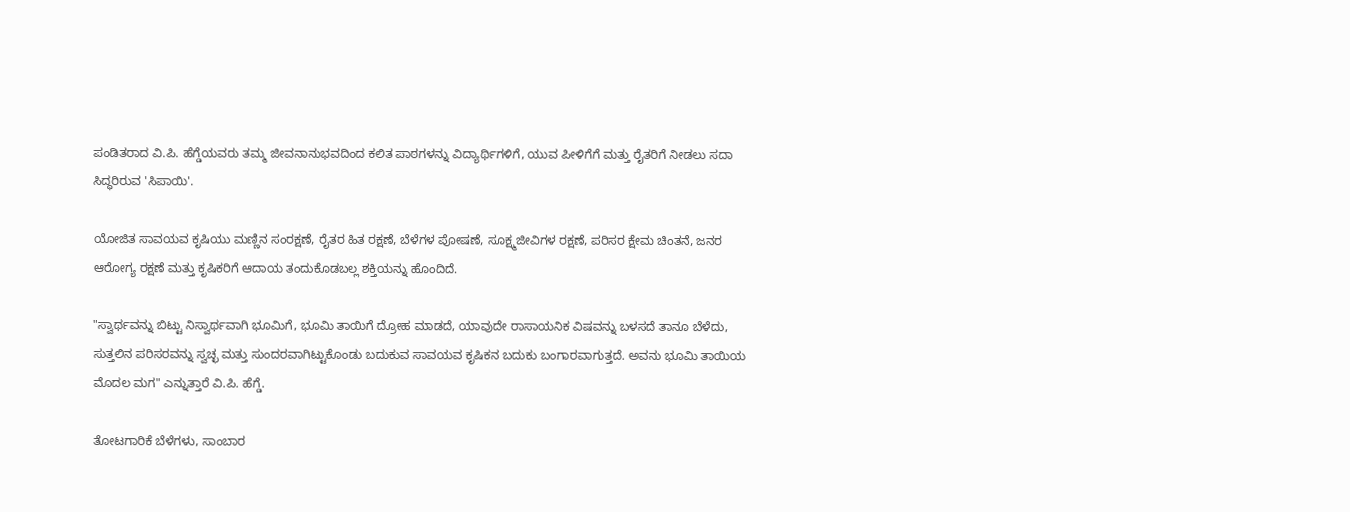ಪಂಡಿತರಾದ ವಿ.ಪಿ. ಹೆಗ್ಡೆಯವರು ತಮ್ಮ ಜೀವನಾನುಭವದಿಂದ ಕಲಿತ ಪಾಠಗಳನ್ನು ವಿದ್ಯಾರ್ಥಿಗಳಿಗೆ, ಯುವ ಪೀಳಿಗೆಗೆ ಮತ್ತು ರೈತರಿಗೆ ನೀಡಲು ಸದಾ ಸಿದ್ಧರಿರುವ 'ಸಿಪಾಯಿ'.

ಯೋಜಿತ ಸಾವಯವ ಕೃಷಿಯು ಮಣ್ಣಿನ ಸಂರಕ್ಷಣೆ, ರೈತರ ಹಿತ ರಕ್ಷಣೆ, ಬೆಳೆಗಳ ಪೋಷಣೆ, ಸೂಕ್ಷ್ಮಜೀವಿಗಳ ರಕ್ಷಣೆ, ಪರಿಸರ ಕ್ಷೇಮ ಚಿಂತನೆ, ಜನರ ಆರೋಗ್ಯ ರಕ್ಷಣೆ ಮತ್ತು ಕೃಷಿಕರಿಗೆ ಆದಾಯ ತಂದುಕೊಡಬಲ್ಲ ಶಕ್ತಿಯನ್ನು ಹೊಂದಿದೆ.

"ಸ್ವಾರ್ಥವನ್ನು ಬಿಟ್ಟು ನಿಸ್ವಾರ್ಥವಾಗಿ ಭೂಮಿಗೆ, ಭೂಮಿ ತಾಯಿಗೆ ದ್ರೋಹ ಮಾಡದೆ, ಯಾವುದೇ ರಾಸಾಯನಿಕ ವಿಷವನ್ನು ಬಳಸದೆ ತಾನೂ ಬೆಳೆದು, ಸುತ್ತಲಿನ ಪರಿಸರವನ್ನು ಸ್ವಚ್ಛ ಮತ್ತು ಸುಂದರವಾಗಿಟ್ಟುಕೊಂಡು ಬದುಕುವ ಸಾವಯವ ಕೃಷಿಕನ ಬದುಕು ಬಂಗಾರವಾಗುತ್ತದೆ. ಅವನು ಭೂಮಿ ತಾಯಿಯ ಮೊದಲ ಮಗ" ಎನ್ನುತ್ತಾರೆ ವಿ.ಪಿ. ಹೆಗ್ಡೆ.

ತೋಟಗಾರಿಕೆ ಬೆಳೆಗಳು, ಸಾಂಬಾರ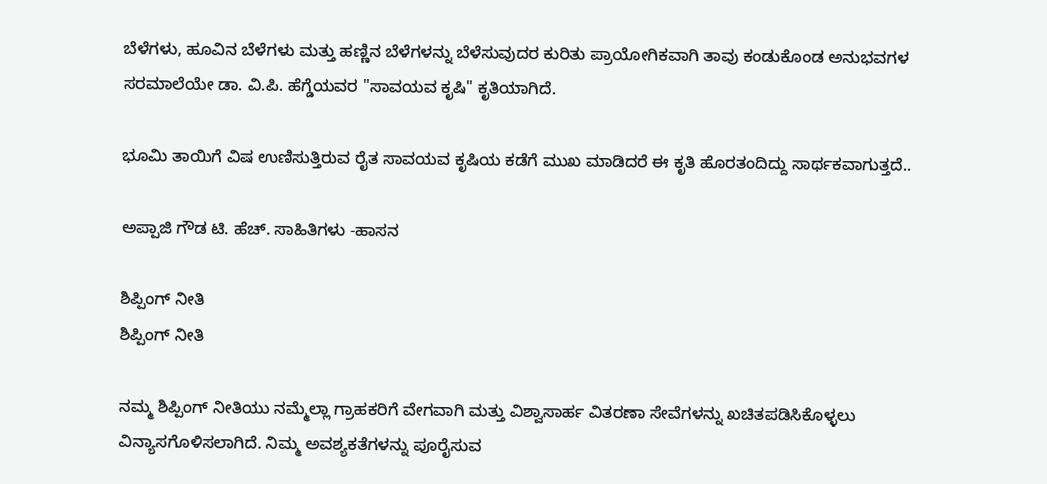ಬೆಳೆಗಳು, ಹೂವಿನ ಬೆಳೆಗಳು ಮತ್ತು ಹಣ್ಣಿನ ಬೆಳೆಗಳನ್ನು ಬೆಳೆಸುವುದರ ಕುರಿತು ಪ್ರಾಯೋಗಿಕವಾಗಿ ತಾವು ಕಂಡುಕೊಂಡ ಅನುಭವಗಳ ಸರಮಾಲೆಯೇ ಡಾ. ವಿ.ಪಿ. ಹೆಗ್ಡೆಯವರ "ಸಾವಯವ ಕೃಷಿ" ಕೃತಿಯಾಗಿದೆ.

ಭೂಮಿ ತಾಯಿಗೆ ವಿಷ ಉಣಿಸುತ್ತಿರುವ ರೈತ ಸಾವಯವ ಕೃಷಿಯ ಕಡೆಗೆ ಮುಖ ಮಾಡಿದರೆ ಈ ಕೃತಿ ಹೊರತಂದಿದ್ದು ಸಾರ್ಥಕವಾಗುತ್ತದೆ..

ಅಪ್ಪಾಜಿ ಗೌಡ ಟಿ. ಹೆಚ್. ಸಾಹಿತಿಗಳು -ಹಾಸನ

ಶಿಪ್ಪಿಂಗ್ ನೀತಿ
ಶಿಪ್ಪಿಂಗ್ ನೀತಿ

ನಮ್ಮ ಶಿಪ್ಪಿಂಗ್ ನೀತಿಯು ನಮ್ಮೆಲ್ಲಾ ಗ್ರಾಹಕರಿಗೆ ವೇಗವಾಗಿ ಮತ್ತು ವಿಶ್ವಾಸಾರ್ಹ ವಿತರಣಾ ಸೇವೆಗಳನ್ನು ಖಚಿತಪಡಿಸಿಕೊಳ್ಳಲು ವಿನ್ಯಾಸಗೊಳಿಸಲಾಗಿದೆ. ನಿಮ್ಮ ಅವಶ್ಯಕತೆಗಳನ್ನು ಪೂರೈಸುವ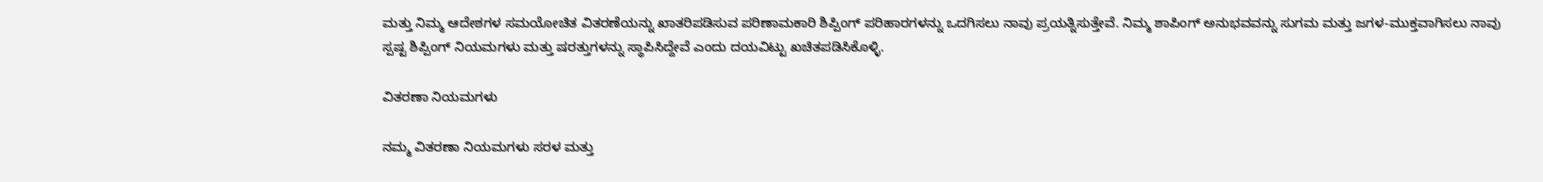ಮತ್ತು ನಿಮ್ಮ ಆದೇಶಗಳ ಸಮಯೋಚಿತ ವಿತರಣೆಯನ್ನು ಖಾತರಿಪಡಿಸುವ ಪರಿಣಾಮಕಾರಿ ಶಿಪ್ಪಿಂಗ್ ಪರಿಹಾರಗಳನ್ನು ಒದಗಿಸಲು ನಾವು ಪ್ರಯತ್ನಿಸುತ್ತೇವೆ. ನಿಮ್ಮ ಶಾಪಿಂಗ್ ಅನುಭವವನ್ನು ಸುಗಮ ಮತ್ತು ಜಗಳ-ಮುಕ್ತವಾಗಿಸಲು ನಾವು ಸ್ಪಷ್ಟ ಶಿಪ್ಪಿಂಗ್ ನಿಯಮಗಳು ಮತ್ತು ಷರತ್ತುಗಳನ್ನು ಸ್ಥಾಪಿಸಿದ್ದೇವೆ ಎಂದು ದಯವಿಟ್ಟು ಖಚಿತಪಡಿಸಿಕೊಳ್ಳಿ.

ವಿತರಣಾ ನಿಯಮಗಳು

ನಮ್ಮ ವಿತರಣಾ ನಿಯಮಗಳು ಸರಳ ಮತ್ತು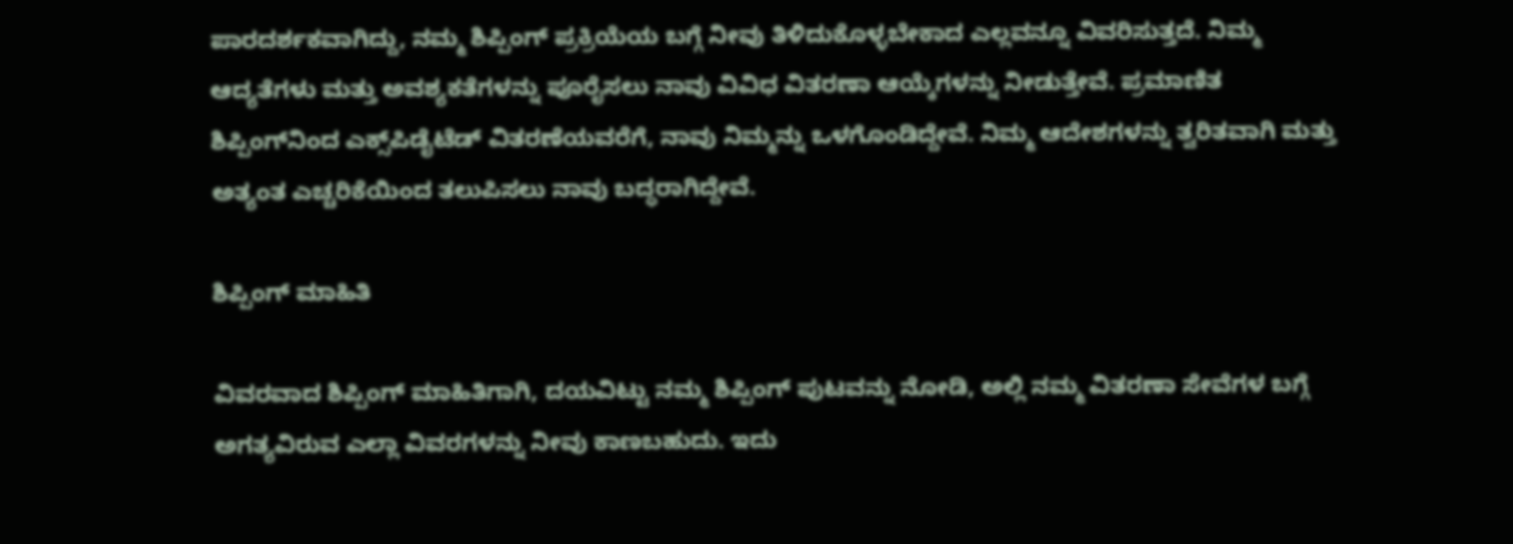ಪಾರದರ್ಶಕವಾಗಿದ್ದು, ನಮ್ಮ ಶಿಪ್ಪಿಂಗ್ ಪ್ರಕ್ರಿಯೆಯ ಬಗ್ಗೆ ನೀವು ತಿಳಿದುಕೊಳ್ಳಬೇಕಾದ ಎಲ್ಲವನ್ನೂ ವಿವರಿಸುತ್ತದೆ. ನಿಮ್ಮ ಆದ್ಯತೆಗಳು ಮತ್ತು ಅವಶ್ಯಕತೆಗಳನ್ನು ಪೂರೈಸಲು ನಾವು ವಿವಿಧ ವಿತರಣಾ ಆಯ್ಕೆಗಳನ್ನು ನೀಡುತ್ತೇವೆ. ಪ್ರಮಾಣಿತ ಶಿಪ್ಪಿಂಗ್‌ನಿಂದ ಎಕ್ಸ್‌ಪಿಡೈಟೆಡ್ ವಿತರಣೆಯವರೆಗೆ, ನಾವು ನಿಮ್ಮನ್ನು ಒಳಗೊಂಡಿದ್ದೇವೆ. ನಿಮ್ಮ ಆದೇಶಗಳನ್ನು ತ್ವರಿತವಾಗಿ ಮತ್ತು ಅತ್ಯಂತ ಎಚ್ಚರಿಕೆಯಿಂದ ತಲುಪಿಸಲು ನಾವು ಬದ್ಧರಾಗಿದ್ದೇವೆ.

ಶಿಪ್ಪಿಂಗ್ ಮಾಹಿತಿ

ವಿವರವಾದ ಶಿಪ್ಪಿಂಗ್ ಮಾಹಿತಿಗಾಗಿ, ದಯವಿಟ್ಟು ನಮ್ಮ ಶಿಪ್ಪಿಂಗ್ ಪುಟವನ್ನು ನೋಡಿ, ಅಲ್ಲಿ ನಮ್ಮ ವಿತರಣಾ ಸೇವೆಗಳ ಬಗ್ಗೆ ಅಗತ್ಯವಿರುವ ಎಲ್ಲಾ ವಿವರಗಳನ್ನು ನೀವು ಕಾಣಬಹುದು. ಇದು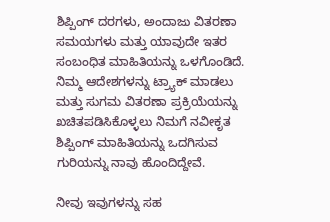ಶಿಪ್ಪಿಂಗ್ ದರಗಳು, ಅಂದಾಜು ವಿತರಣಾ ಸಮಯಗಳು ಮತ್ತು ಯಾವುದೇ ಇತರ ಸಂಬಂಧಿತ ಮಾಹಿತಿಯನ್ನು ಒಳಗೊಂಡಿದೆ. ನಿಮ್ಮ ಆದೇಶಗಳನ್ನು ಟ್ರ್ಯಾಕ್ ಮಾಡಲು ಮತ್ತು ಸುಗಮ ವಿತರಣಾ ಪ್ರಕ್ರಿಯೆಯನ್ನು ಖಚಿತಪಡಿಸಿಕೊಳ್ಳಲು ನಿಮಗೆ ನವೀಕೃತ ಶಿಪ್ಪಿಂಗ್ ಮಾಹಿತಿಯನ್ನು ಒದಗಿಸುವ ಗುರಿಯನ್ನು ನಾವು ಹೊಂದಿದ್ದೇವೆ.

ನೀವು ಇವುಗಳನ್ನು ಸಹ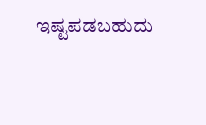ಇಷ್ಟಪಡಬಹುದು